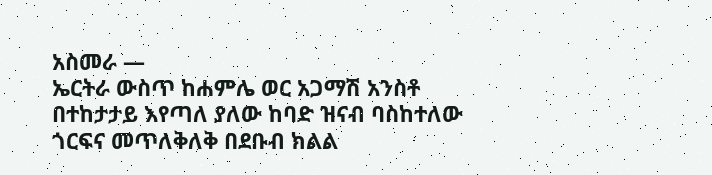አስመራ —
ኤርትራ ውስጥ ከሐምሌ ወር አጋማሽ አንስቶ በተከታታይ እየጣለ ያለው ከባድ ዝናብ ባስከተለው ጎርፍና መጥለቅለቅ በደቡብ ክልል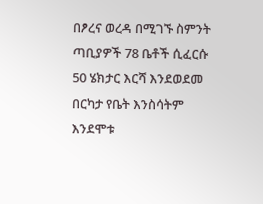በፆረና ወረዳ በሚገኙ ስምንት ጣቢያዎች 78 ቤቶች ሲፈርሱ 50 ሄክታር እርሻ እንደወደመ በርካታ የቤት እንስሳትም እንደሞቱ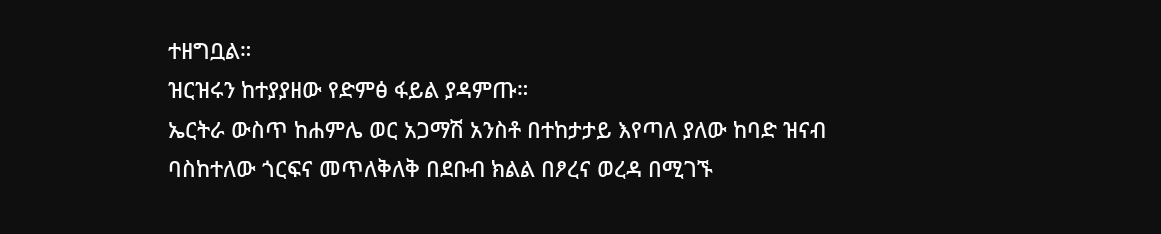ተዘግቧል።
ዝርዝሩን ከተያያዘው የድምፅ ፋይል ያዳምጡ።
ኤርትራ ውስጥ ከሐምሌ ወር አጋማሽ አንስቶ በተከታታይ እየጣለ ያለው ከባድ ዝናብ ባስከተለው ጎርፍና መጥለቅለቅ በደቡብ ክልል በፆረና ወረዳ በሚገኙ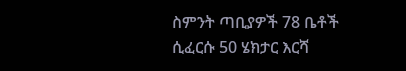ስምንት ጣቢያዎች 78 ቤቶች ሲፈርሱ 50 ሄክታር እርሻ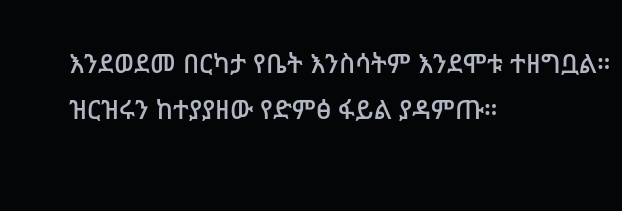እንደወደመ በርካታ የቤት እንስሳትም እንደሞቱ ተዘግቧል።
ዝርዝሩን ከተያያዘው የድምፅ ፋይል ያዳምጡ።